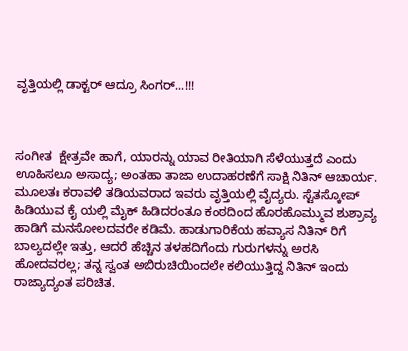ವೃತ್ತಿಯಲ್ಲಿ ಡಾಕ್ಟರ್ ಆದ್ರೂ ಸಿಂಗರ್...!!!



ಸಂಗೀತ  ಕ್ಷೇತ್ರವೇ ಹಾಗೆ, ಯಾರನ್ನು ಯಾವ ರೀತಿಯಾಗಿ ಸೆಳೆಯುತ್ತದೆ ಎಂದು ಊಹಿಸಲೂ ಅಸಾದ್ಯ; ಅಂತಹಾ ತಾಜಾ ಉದಾಹರಣೆಗೆ ಸಾಕ್ಷಿ ನಿತಿನ್ ಆಚಾರ್ಯ.
ಮೂಲತಃ ಕರಾವಳಿ ತಡಿಯವರಾದ ಇವರು ವೃತ್ತಿಯಲ್ಲಿ ವೈದ್ಯರು. ಸ್ಟೆತಸ್ಕೋಪ್ ಹಿಡಿಯುವ ಕೈ ಯಲ್ಲಿ ಮೈಕ್ ಹಿಡಿದರಂತೂ ಕಂಠದಿಂದ ಹೊರಹೊಮ್ಮುವ ಶುಶ್ರಾವ್ಯ ಹಾಡಿಗೆ ಮನಸೋಲದವರೇ ಕಡಿಮೆ. ಹಾಡುಗಾರಿಕೆಯ ಹವ್ಯಾಸ ನಿತಿನ್ ರಿಗೆ ಬಾಲ್ಯದಲ್ಲೇ ಇತ್ತು, ಆದರೆ ಹೆಚ್ಚಿನ ತಳಹದಿಗೆಂದು ಗುರುಗಳನ್ನು ಅರಸಿ ಹೋದವರಲ್ಲ; ತನ್ನ ಸ್ವಂತ ಅಬಿರುಚಿಯಿಂದಲೇ ಕಲಿಯುತ್ತಿದ್ದ ನಿತಿನ್ ಇಂದು ರಾಜ್ಯಾದ್ಯಂತ ಪರಿಚಿತ.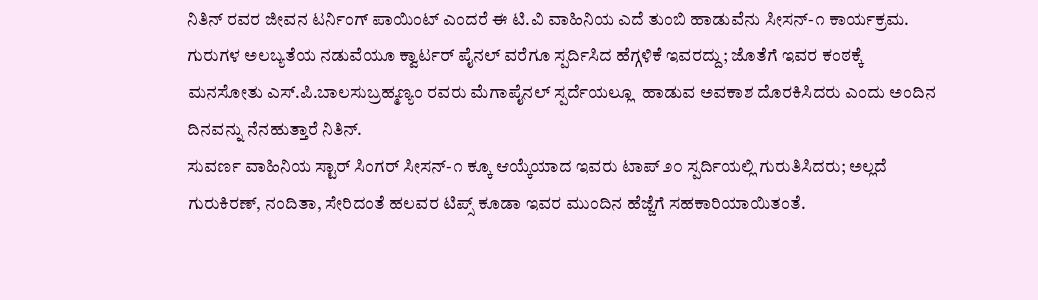ನಿತಿನ್ ರವರ ಜೀವನ ಟರ್ನಿಂಗ್ ಪಾಯಿಂಟ್ ಎಂದರೆ ಈ ಟಿ.ವಿ ವಾಹಿನಿಯ ಎದೆ ತುಂಬಿ ಹಾಡುವೆನು ಸೀಸನ್-೧ ಕಾರ್ಯಕ್ರಮ. ಗುರುಗಳ ಅಲಬ್ಯತೆಯ ನಡುವೆಯೂ ಕ್ವಾರ್ಟರ್ ಪೈನಲ್ ವರೆಗೂ ಸ್ಪರ್ದಿಸಿದ ಹೆಗ್ಗಳಿಕೆ ಇವರದ್ದು; ಜೊತೆಗೆ ಇವರ ಕಂಠಕ್ಕೆ ಮನಸೋತು ಎಸ್.ಪಿ.ಬಾಲಸುಬ್ರಹ್ಮಣ್ಯಂ ರವರು ಮೆಗಾಪೈನಲ್ ಸ್ಪರ್ದೆಯಲ್ಲೂ  ಹಾಡುವ ಅವಕಾಶ ದೊರಕಿಸಿದರು ಎಂದು ಅಂದಿನ ದಿನವನ್ನು ನೆನಹುತ್ತಾರೆ ನಿತಿನ್.
ಸುವರ್ಣ ವಾಹಿನಿಯ ಸ್ಟಾರ್ ಸಿಂಗರ್ ಸೀಸನ್-೧ ಕ್ಕೂ ಆಯ್ಕೆಯಾದ ಇವರು ಟಾಪ್ ೨೦ ಸ್ಪರ್ದಿಯಲ್ಲಿ ಗುರುತಿಸಿದರು; ಅಲ್ಲದೆ ಗುರುಕಿರಣ್, ನಂದಿತಾ, ಸೇರಿದಂತೆ ಹಲವರ ಟಿಪ್ಸ್ ಕೂಡಾ ಇವರ ಮುಂದಿನ ಹೆಜ್ಜೆಗೆ ಸಹಕಾರಿಯಾಯಿತಂತೆ.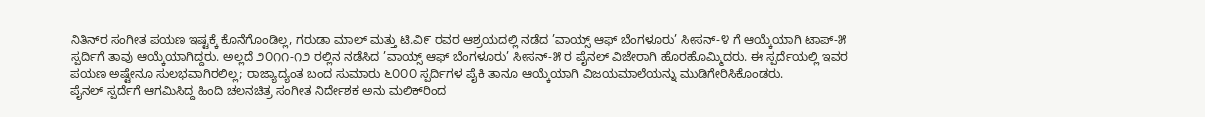ನಿತಿನ್‌ರ ಸಂಗೀತ ಪಯಣ ಇಷ್ಟಕ್ಕೆ ಕೊನೆಗೊಂಡಿಲ್ಲ, ಗರುಡಾ ಮಾಲ್ ಮತ್ತು ಟಿ.ವಿ೯ ರವರ ಆಶ್ರಯದಲ್ಲಿ ನಡೆದ ’ವಾಯ್ಸ್ ಆಫ್ ಬೆಂಗಳೂರು’ ಸೀಸನ್-೪ ಗೆ ಆಯ್ಕೆಯಾಗಿ ಟಾಪ್-೫ ಸ್ಪರ್ದಿಗೆ ತಾವು ಆಯ್ಕೆಯಾಗಿದ್ದರು. ಅಲ್ಲದೆ ೨೦೧೧-೧೨ ರಲ್ಲಿನ ನಡೆಸಿದ ’ವಾಯ್ಸ್ ಆಫ್ ಬೆಂಗಳೂರು’ ಸೀಸನ್-೫ ರ ಪೈನಲ್ ವಿಜೇರಾಗಿ ಹೊರಹೊಮ್ಮಿದರು. ಈ ಸ್ಪರ್ದೆಯಲ್ಲಿ ಇವರ ಪಯಣ ಅಷ್ಟೇನೂ ಸುಲಭವಾಗಿರಲಿಲ್ಲ; ರಾಜ್ಯಾದ್ಯಂತ ಬಂದ ಸುಮಾರು ೬೦೦೦ ಸ್ಪರ್ದಿಗಳ ಪೈಕಿ ತಾನೂ ಆಯ್ಕೆಯಾಗಿ ವಿಜಯಮಾಲೆಯನ್ನು ಮುಡಿಗೇರಿಸಿಕೊಂಡರು.
ಪೈನಲ್ ಸ್ಪರ್ದೆಗೆ ಆಗಮಿಸಿದ್ದ ಹಿಂದಿ ಚಲನಚಿತ್ರ ಸಂಗೀತ ನಿರ್ದೇಶಕ ಅನು ಮಲಿಕ್‌ರಿಂದ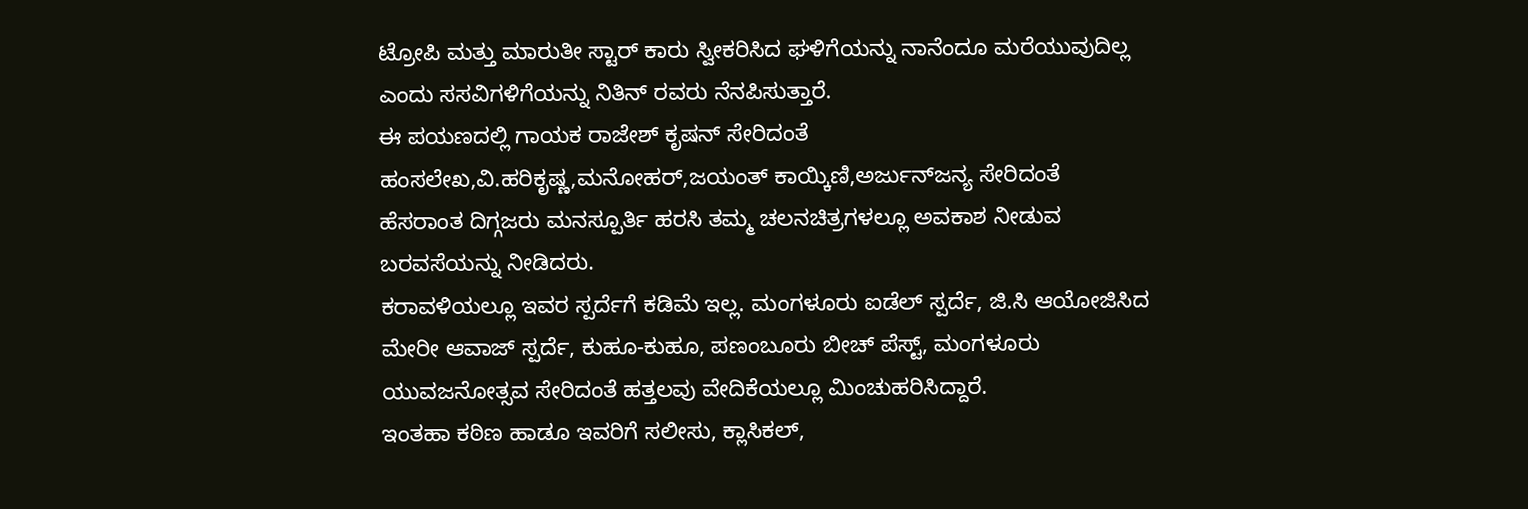ಟ್ರೋಪಿ ಮತ್ತು ಮಾರುತೀ ಸ್ಟಾರ್ ಕಾರು ಸ್ವೀಕರಿಸಿದ ಘಳಿಗೆಯನ್ನು ನಾನೆಂದೂ ಮರೆಯುವುದಿಲ್ಲ ಎಂದು ಸಸವಿಗಳಿಗೆಯನ್ನು ನಿತಿನ್ ರವರು ನೆನಪಿಸುತ್ತಾರೆ.
ಈ ಪಯಣದಲ್ಲಿ ಗಾಯಕ ರಾಜೇಶ್ ಕೃಷನ್ ಸೇರಿದಂತೆ ಹಂಸಲೇಖ,ವಿ.ಹರಿಕೃಷ್ಣ,ಮನೋಹರ್,ಜಯಂತ್ ಕಾಯ್ಕಿಣಿ,ಅರ್ಜುನ್‌ಜನ್ಯ ಸೇರಿದಂತೆ ಹೆಸರಾಂತ ದಿಗ್ಗಜರು ಮನಸ್ಪೂರ್ತಿ ಹರಸಿ ತಮ್ಮ ಚಲನಚಿತ್ರಗಳಲ್ಲೂ ಅವಕಾಶ ನೀಡುವ ಬರವಸೆಯನ್ನು ನೀಡಿದರು.
ಕರಾವಳಿಯಲ್ಲೂ ಇವರ ಸ್ಪರ್ದೆಗೆ ಕಡಿಮೆ ಇಲ್ಲ. ಮಂಗಳೂರು ಐಡೆಲ್ ಸ್ಪರ್ದೆ, ಜಿ.ಸಿ ಆಯೋಜಿಸಿದ ಮೇರೀ ಆವಾಜ್ ಸ್ಪರ್ದೆ, ಕುಹೂ-ಕುಹೂ, ಪಣಂಬೂರು ಬೀಚ್ ಪೆಸ್ಟ್, ಮಂಗಳೂರು ಯುವಜನೋತ್ಸವ ಸೇರಿದಂತೆ ಹತ್ತಲವು ವೇದಿಕೆಯಲ್ಲೂ ಮಿಂಚುಹರಿಸಿದ್ದಾರೆ.
ಇಂತಹಾ ಕಠಿಣ ಹಾಡೂ ಇವರಿಗೆ ಸಲೀಸು, ಕ್ಲಾಸಿಕಲ್,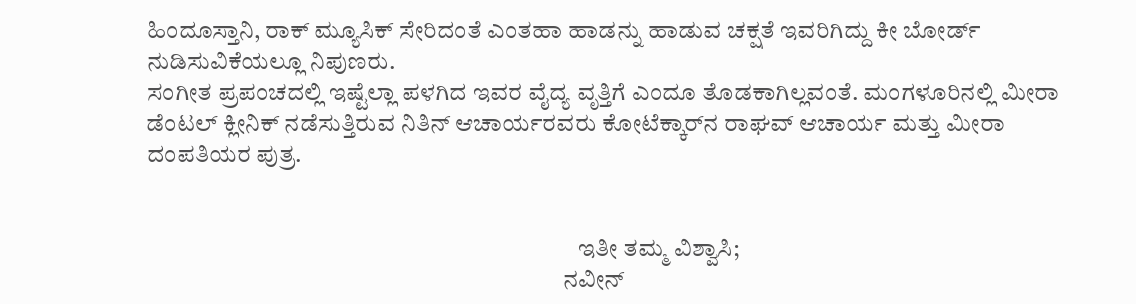ಹಿಂದೂಸ್ತಾನಿ, ರಾಕ್ ಮ್ಯೂಸಿಕ್ ಸೇರಿದಂತೆ ಎಂತಹಾ ಹಾಡನ್ನು ಹಾಡುವ ಚಕ್ಷತೆ ಇವರಿಗಿದ್ದು ಕೀ ಬೋರ್ಡ್ ನುಡಿಸುವಿಕೆಯಲ್ಲೂ ನಿಪುಣರು.
ಸಂಗೀತ ಪ್ರಪಂಚದಲ್ಲಿ ಇಷ್ಟೆಲ್ಲಾ ಪಳಗಿದ ಇವರ ವೈದ್ಯ ವೃತ್ತಿಗೆ ಎಂದೂ ತೊಡಕಾಗಿಲ್ಲವಂತೆ. ಮಂಗಳೂರಿನಲ್ಲಿ ಮೀರಾ ಡೆಂಟಲ್ ಕ್ಲೀನಿಕ್ ನಡೆಸುತ್ತಿರುವ ನಿತಿನ್ ಆಚಾರ್ಯರವರು ಕೋಟೆಕ್ಕಾರ್‌ನ ರಾಘವ್ ಆಚಾರ್ಯ ಮತ್ತು ಮೀರಾ ದಂಪತಿಯರ ಪುತ್ರ.


                                                                                         ಇತೀ ತಮ್ಮ ವಿಶ್ವಾಸಿ;
                                                                                      ನವೀನ್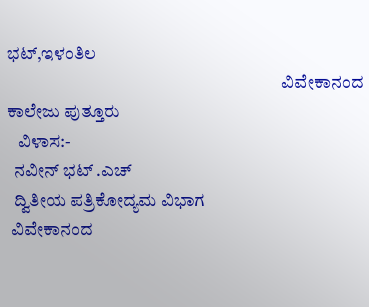ಭಟ್,ಇಳಂತಿಲ
                                                                              ವಿವೇಕಾನಂದ ಕಾಲೇಜು ಪುತ್ತೂರು
   ವಿಳಾಸ:-
  ನವೀನ್ ಭಟ್ .ಎಚ್
  ದ್ವಿತೀಯ ಪತ್ರಿಕೋದ್ಯಮ ವಿಭಾಗ
 ವಿವೇಕಾನಂದ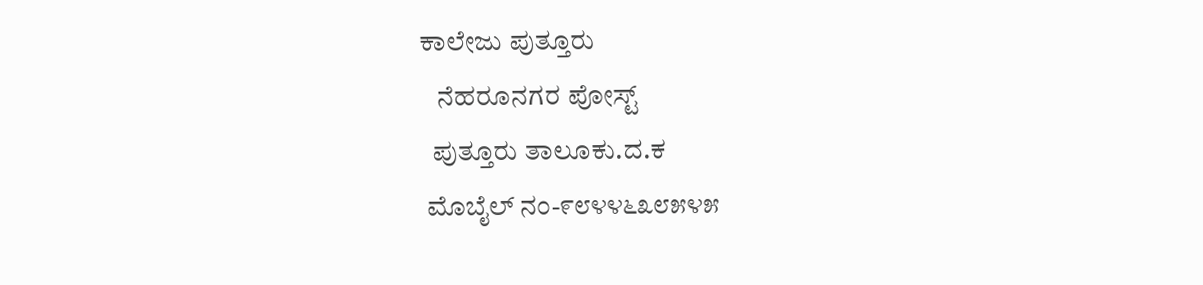ಕಾಲೇಜು ಪುತ್ತೂರು
   ನೆಹರೂನಗರ ಪೋಸ್ಟ್
  ಪುತ್ತೂರು ತಾಲೂಕು.ದ.ಕ
 ಮೊಬೈಲ್ ನಂ-೯೮೪೪೬೩೮೫೪೫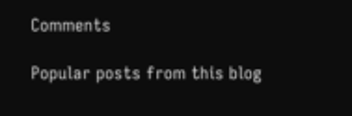Comments

Popular posts from this blog